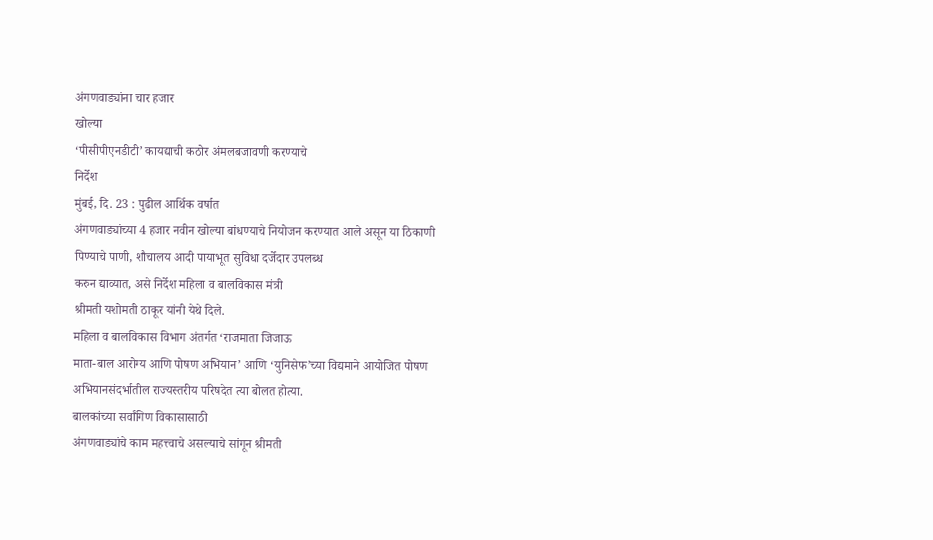अंगणवाड्यांना चार हजार
खोल्या
‘पीसीपीएनडीटी’ कायद्याची कठोर अंमलबजावणी करण्याचे
निर्देश
मुंबई, दि. 23 : पुढील आर्थिक वर्षात
अंगणवाड्यांच्या 4 हजार नवीन खोल्या बांधण्याचे नियोजन करण्यात आले असून या ठिकाणी
पिण्याचे पाणी, शौचालय आदी पायाभूत सुविधा दर्जेदार उपलब्ध
करुन द्याव्यात, असे निर्देश महिला व बालविकास मंत्री
श्रीमती यशोमती ठाकूर यांनी येथे दिले.
महिला व बालविकास विभाग अंतर्गत ‘राजमाता जिजाऊ
माता-बाल आरोग्य आणि पोषण अभियान’ आणि ‘युनिसेफ’च्या विद्यमाने आयोजित पोषण
अभियानसंदर्भातील राज्यस्तरीय परिषदेत त्या बोलत होत्या.
बालकांच्या सर्वांगिण विकासासाठी
अंगणवाड्यांचे काम महत्त्वाचे असल्याचे सांगून श्रीमती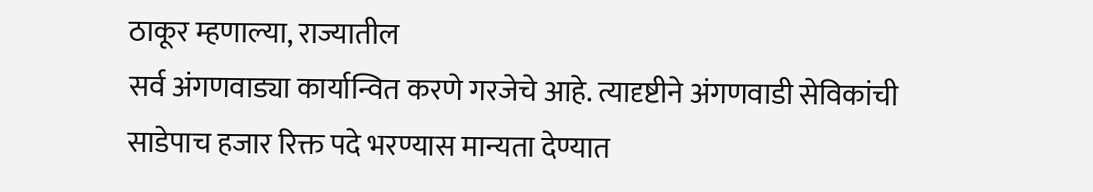ठाकूर म्हणाल्या, राज्यातील
सर्व अंगणवाड्या कार्यान्वित करणे गरजेचे आहे. त्यादृष्टीने अंगणवाडी सेविकांची
साडेपाच हजार रिक्त पदे भरण्यास मान्यता देण्यात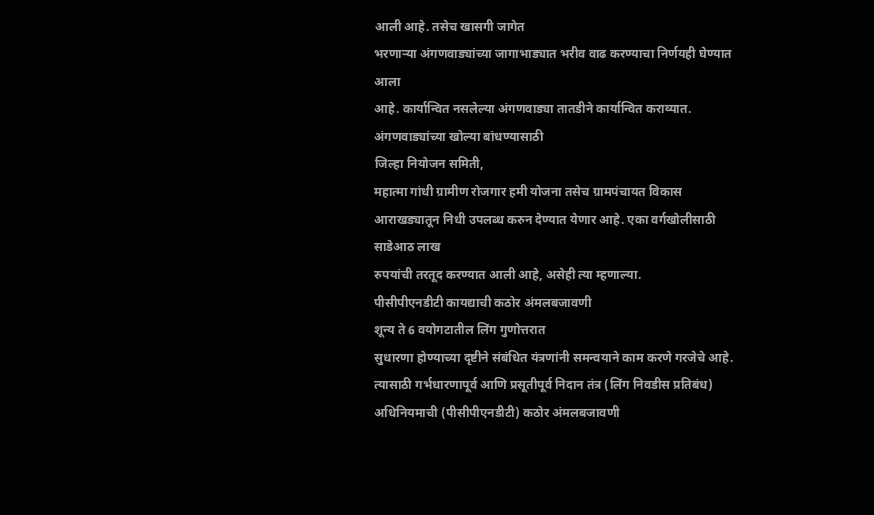आली आहे. तसेच खासगी जागेत
भरणाऱ्या अंगणवाड्यांच्या जागाभाड्यात भरीव वाढ करण्याचा निर्णयही घेण्यात आला
आहे. कार्यान्वित नसलेल्या अंगणवाड्या तातडीने कार्यान्वित कराव्यात.
अंगणवाड्यांच्या खोल्या बांधण्यासाठी
जिल्हा नियोजन समिती,
महात्मा गांधी ग्रामीण रोजगार हमी योजना तसेच ग्रामपंचायत विकास
आराखड्यातून निधी उपलब्ध करुन देण्यात येणार आहे. एका वर्गखोलीसाठी साडेआठ लाख
रुपयांची तरतूद करण्यात आली आहे, असेही त्या म्हणाल्या.
पीसीपीएनडीटी कायद्याची कठोर अंमलबजावणी
शून्य ते 6 वयोगटातील लिंग गुणोत्तरात
सुधारणा होण्याच्या दृष्टीने संबंधित यंत्रणांनी समन्वयाने काम करणे गरजेचे आहे.
त्यासाठी गर्भधारणापूर्व आणि प्रसूतीपूर्व निदान तंत्र (लिंग निवडीस प्रतिबंध)
अधिनियमाची (पीसीपीएनडीटी) कठोर अंमलबजावणी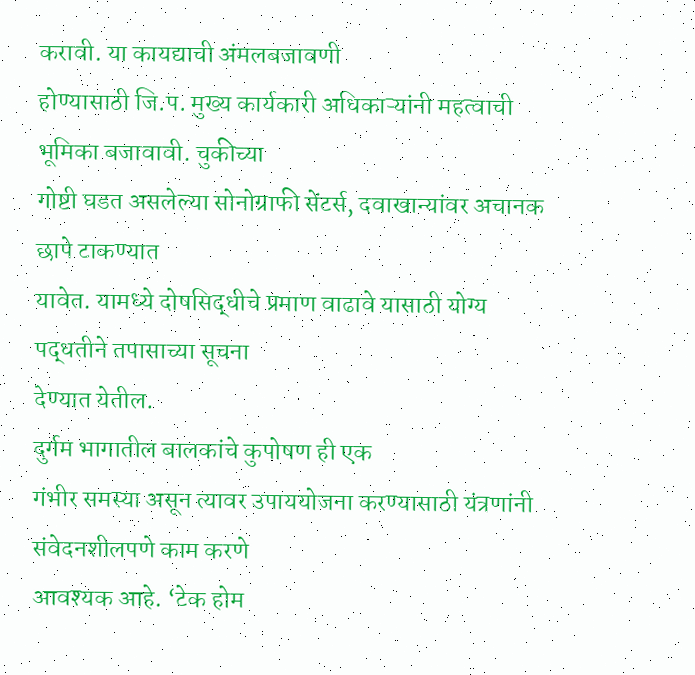करावी. या कायद्याची अंमलबजावणी
होण्यासाठी जि.प. मुख्य कार्यकारी अधिकाऱ्यांनी महत्वाची भूमिका बजावावी. चुकीच्या
गोष्टी घडत असलेल्या सोनोग्राफी सेंटर्स, दवाखान्यांवर अचानक छापे टाकण्यात
यावेत. यामध्ये दोषसिद्धीचे प्रमाण वाढावे यासाठी योग्य पद्धतीने तपासाच्या सूचना
देण्यात येतील.
दुर्गम भागातील बालकांचे कुपोषण ही एक
गंभीर समस्या असून त्यावर उपाययोजना करण्यासाठी यंत्रणांनी संवेदनशीलपणे काम करणे
आवश्यक आहे. ‘टेक होम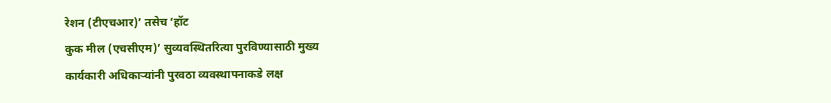रेशन (टीएचआर)’ तसेच ‘हॉट
कुक मील (एचसीएम)’ सुव्यवस्थितरित्या पुरविण्यासाठी मुख्य
कार्यकारी अधिकाऱ्यांनी पुरवठा व्यवस्थापनाकडे लक्ष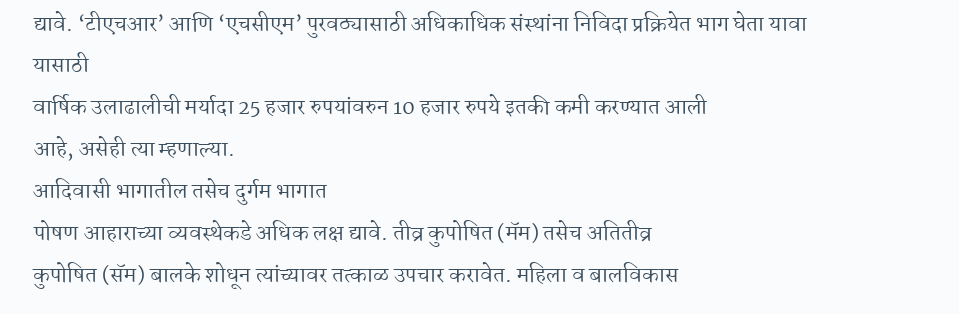द्यावे. ‘टीएचआर’ आणि ‘एचसीएम’ पुरवठ्यासाठी अधिकाधिक संस्थांना निविदा प्रक्रियेत भाग घेता यावा यासाठी
वार्षिक उलाढालीची मर्यादा 25 हजार रुपयांवरुन 10 हजार रुपये इतकी कमी करण्यात आली
आहे, असेही त्या म्हणाल्या.
आदिवासी भागातील तसेच दुर्गम भागात
पोषण आहाराच्या व्यवस्थेकडे अधिक लक्ष द्यावे. तीव्र कुपोषित (मॅम) तसेच अतितीव्र
कुपोषित (सॅम) बालके शोधून त्यांच्यावर तत्काळ उपचार करावेत. महिला व बालविकास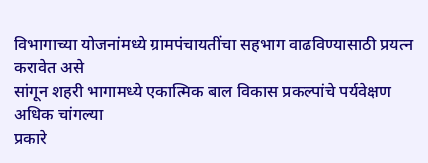विभागाच्या योजनांमध्ये ग्रामपंचायतींचा सहभाग वाढविण्यासाठी प्रयत्न करावेत असे
सांगून शहरी भागामध्ये एकात्मिक बाल विकास प्रकल्पांचे पर्यवेक्षण अधिक चांगल्या
प्रकारे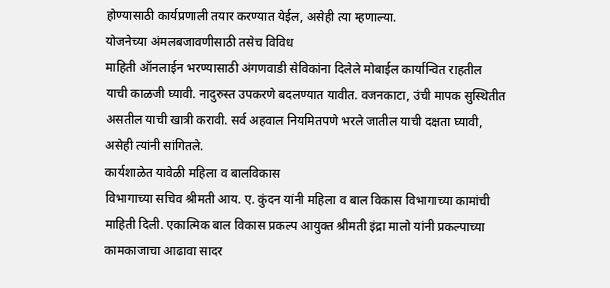होण्यासाठी कार्यप्रणाली तयार करण्यात येईल, असेही त्या म्हणाल्या.
योजनेच्या अंमलबजावणीसाठी तसेच विविध
माहिती ऑनलाईन भरण्यासाठी अंगणवाडी सेविकांना दिलेले मोबाईल कार्यान्वित राहतील
याची काळजी घ्यावी. नादुरुस्त उपकरणे बदलण्यात यावीत. वजनकाटा, उंची मापक सुस्थितीत
असतील याची खात्री करावी. सर्व अहवाल नियमितपणे भरले जातील याची दक्षता घ्यावी,
असेही त्यांनी सांगितले.
कार्यशाळेत यावेळी महिला व बालविकास
विभागाच्या सचिव श्रीमती आय. ए. कुंदन यांनी महिला व बाल विकास विभागाच्या कामांची
माहिती दिली. एकात्मिक बाल विकास प्रकल्प आयुक्त श्रीमती इंद्रा मालो यांनी प्रकल्पाच्या
कामकाजाचा आढावा सादर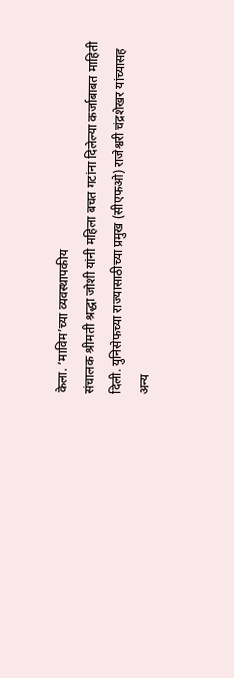केला. ‘माविम’च्या व्यवस्थापकीय
संचालक श्रीमती श्रद्धा जोशी यांनी महिला बचत गटांना दिलेल्या कर्जाबाबत माहिती
दिली. युनिसेफच्या राज्यासाठीच्या प्रमुख (सीएफओ) राजेश्वरी चंद्रशेखर यांच्यासह
अन्य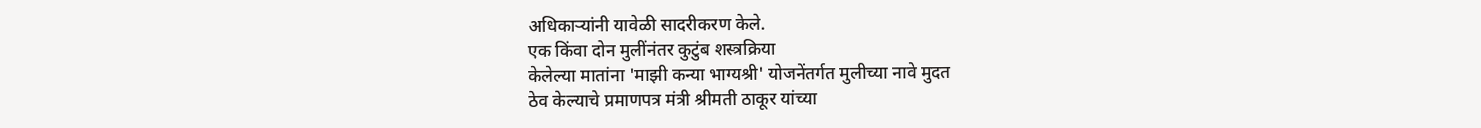अधिकाऱ्यांनी यावेळी सादरीकरण केले.
एक किंवा दोन मुलींनंतर कुटुंब शस्त्रक्रिया
केलेल्या मातांना 'माझी कन्या भाग्यश्री' योजनेंतर्गत मुलीच्या नावे मुदत
ठेव केल्याचे प्रमाणपत्र मंत्री श्रीमती ठाकूर यांच्या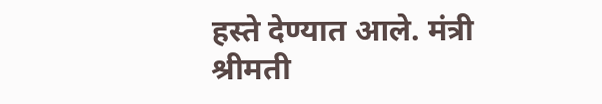हस्ते देण्यात आले. मंत्री
श्रीमती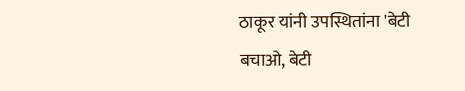ठाकूर यांनी उपस्थितांना 'बेटी बचाओ, बेटी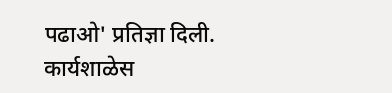पढाओ' प्रतिज्ञा दिली.
कार्यशाळेस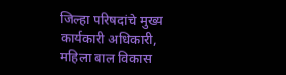जिल्हा परिषदांचे मुख्य
कार्यकारी अधिकारी,
महिला बाल विकास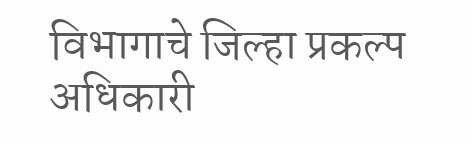विभागाचे जिल्हा प्रकल्प अधिकारी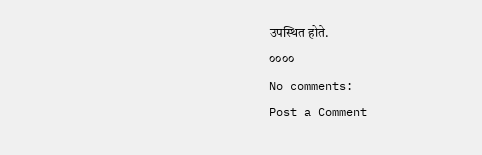उपस्थित होते.
००००
No comments:
Post a Comment